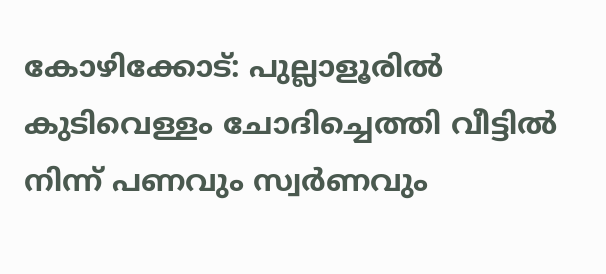കോഴിക്കോട്: പുല്ലാളൂരിൽ കുടിവെള്ളം ചോദിച്ചെത്തി വീട്ടിൽ നിന്ന് പണവും സ്വർണവും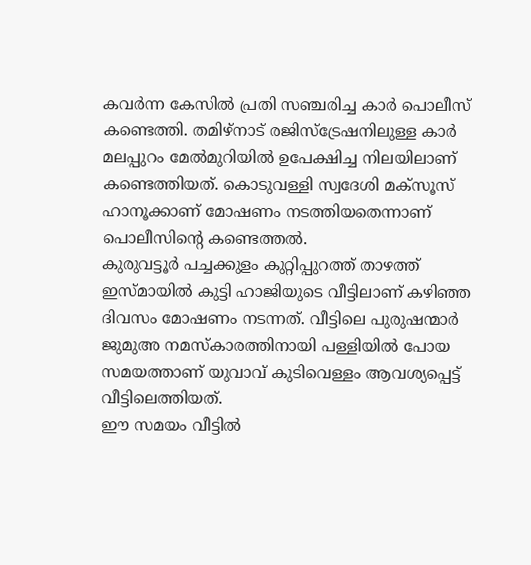കവർന്ന കേസിൽ പ്രതി സഞ്ചരിച്ച കാർ പൊലീസ് കണ്ടെത്തി. തമിഴ്നാട് രജിസ്ട്രേഷനിലുള്ള കാർ മലപ്പുറം മേൽമുറിയിൽ ഉപേക്ഷിച്ച നിലയിലാണ് കണ്ടെത്തിയത്. കൊടുവള്ളി സ്വദേശി മക്സൂസ് ഹാനൂക്കാണ് മോഷണം നടത്തിയതെന്നാണ് പൊലീസിന്റെ കണ്ടെത്തൽ.
കുരുവട്ടൂർ പച്ചക്കുളം കുറ്റിപ്പുറത്ത് താഴത്ത് ഇസ്മായിൽ കുട്ടി ഹാജിയുടെ വീട്ടിലാണ് കഴിഞ്ഞ ദിവസം മോഷണം നടന്നത്. വീട്ടിലെ പുരുഷന്മാർ ജുമുഅ നമസ്കാരത്തിനായി പള്ളിയിൽ പോയ സമയത്താണ് യുവാവ് കുടിവെള്ളം ആവശ്യപ്പെട്ട് വീട്ടിലെത്തിയത്.
ഈ സമയം വീട്ടിൽ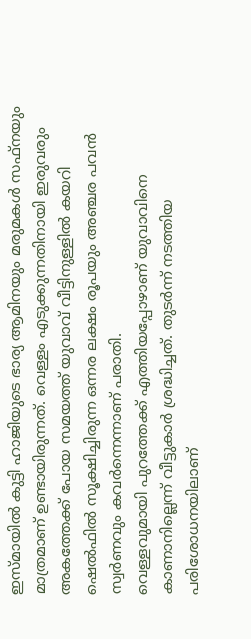ഇസ്മായിൽ കുട്ടി ഹാജിയുടെ ഭാര്യ ആമിനയും മരുമകൾ സഫ്നയും മാത്രമാണ് ഉണ്ടായിരുന്നത്. വെള്ളം എടുക്കുന്നതിനായി ഇരുവരും അകത്തേക്ക് പോയ സമയത്ത് യുവാവ് വീട്ടിനുള്ളിൽ കയറി ഷെൽഫിൽ സൂക്ഷിച്ചിരുന്ന ഒന്നര ലക്ഷം രൂപയും അഞ്ചര പവൻ സ്വർണവും കവർന്നെന്നാണ് പരാതി.
വെള്ളവുമായി പുറത്തേക്ക് എത്തിയപ്പോഴാണ് യുവാവിനെ കാണാനില്ലെന്ന് വീട്ടുകാർ ശ്രദ്ധിച്ചത്. തുടർന്ന് നടത്തിയ പരിശോധനയിലാണ്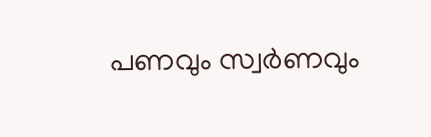പണവും സ്വർണവും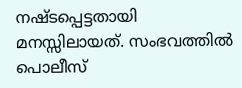നഷ്ടപ്പെട്ടതായി മനസ്സിലായത്. സംഭവത്തിൽ പൊലീസ്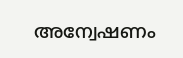അന്വേഷണം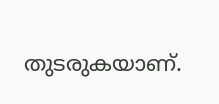തുടരുകയാണ്.